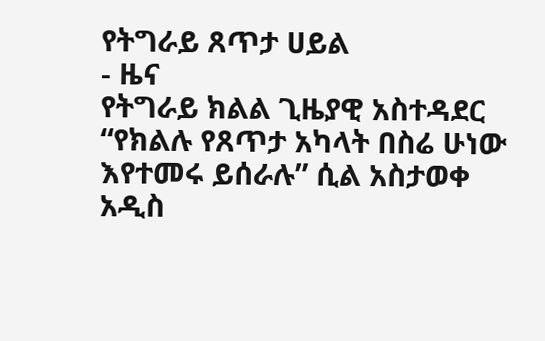የትግራይ ጸጥታ ሀይል
- ዜና
የትግራይ ክልል ጊዜያዊ አስተዳደር “የክልሉ የጸጥታ አካላት በስሬ ሁነው እየተመሩ ይሰራሉ” ሲል አስታወቀ
አዲስ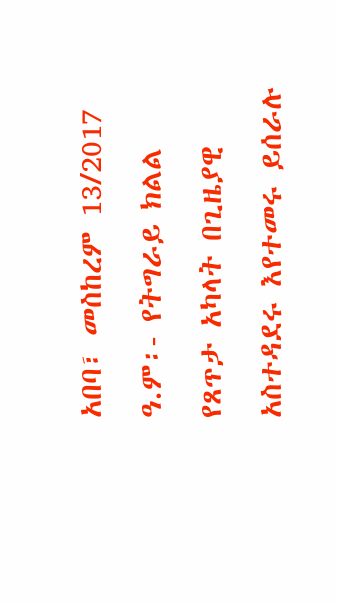አበባ፣ መስከረም 13/2017 ዓ.ም፡- የትግራይ ክልል የጸጥታ አካላት በጊዜያዊ አስተዳደሩ እየተመሩ ይሰራሉ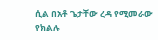ሲል በአቶ ጌታቸው ረዳ የሚመራው የክልሉ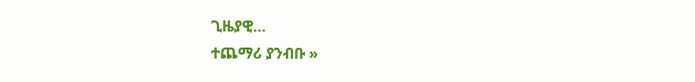ጊዜያዊ…
ተጨማሪ ያንብቡ »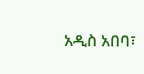አዲስ አበባ፣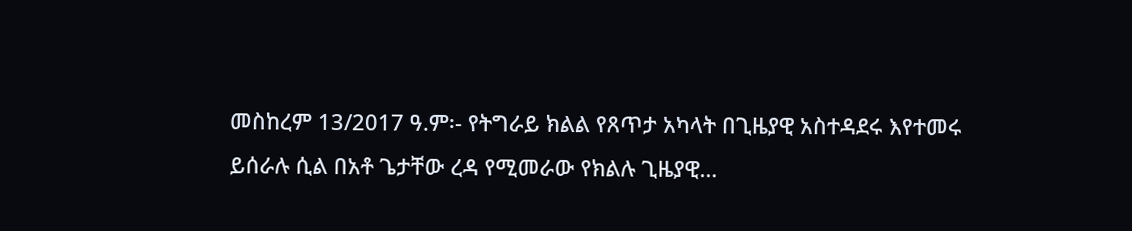መስከረም 13/2017 ዓ.ም፡- የትግራይ ክልል የጸጥታ አካላት በጊዜያዊ አስተዳደሩ እየተመሩ ይሰራሉ ሲል በአቶ ጌታቸው ረዳ የሚመራው የክልሉ ጊዜያዊ…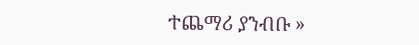ተጨማሪ ያንብቡ »